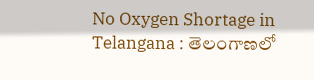No Oxygen Shortage in Telangana : తెలంగాణలో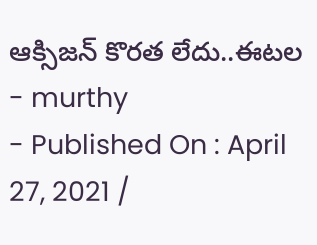ఆక్సిజన్ కొరత లేదు..ఈటల
- murthy
- Published On : April 27, 2021 /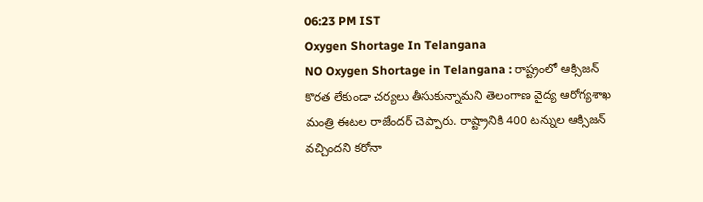06:23 PM IST
Oxygen Shortage In Telangana
NO Oxygen Shortage in Telangana : రాష్ట్రంలో ఆక్సిజన్ కొరత లేకుండా చర్యలు తీసుకున్నామని తెలంగాణ వైద్య ఆరోగ్యశాఖ మంత్రి ఈటల రాజేందర్ చెప్పారు. రాష్ట్రానికి 400 టన్నుల ఆక్సిజన్ వచ్చిందని కరోనా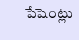పేషెంట్లు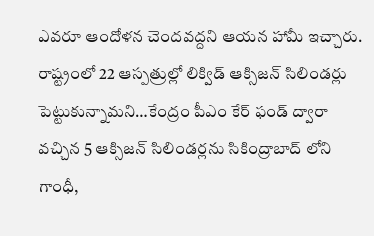ఎవరూ ఆందోళన చెందవద్దని ఆయన హామీ ఇచ్చారు.
రాష్ట్రంలో 22 ఆస్పత్రుల్లో లిక్విడ్ ఆక్సిజన్ సిలిండర్లు పెట్టుకున్నామని…కేంద్రం పీఎం కేర్ ఫండ్ ద్వారా వచ్చిన 5 ఆక్సిజన్ సిలిండర్లను సికింద్రాబాద్ లోని గాంధీ,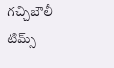గచ్చిబౌలీ టిమ్స్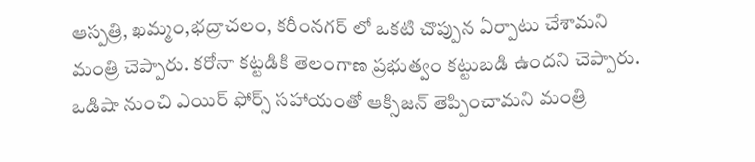ఆస్పత్రి, ఖమ్మం,భద్రాచలం, కరీంనగర్ లో ఒకటి చొప్పున ఏర్పాటు చేశామని మంత్రి చెప్పారు. కరోనా కట్టడికి తెలంగాణ ప్రభుత్వం కట్టుబడి ఉందని చెప్పారు. ఒడిషా నుంచి ఎయిర్ ఫోర్స్ సహాయంతో ఆక్సిజన్ తెప్పించామని మంత్రి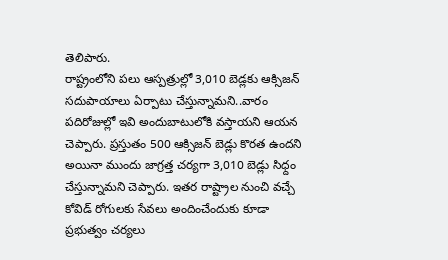తెలిపారు.
రాష్ట్రంలోని పలు ఆస్పత్రుల్లో 3,010 బెడ్లకు ఆక్సిజన్ సదుపాయాలు ఏర్పాటు చేస్తున్నామని..వారం పదిరోజుల్లో ఇవి అందుబాటులోకి వస్తాయని ఆయన చెప్పారు. ప్రస్తుతం 500 ఆక్సిజన్ బెడ్లు కొరత ఉందని అయినా ముందు జాగ్రత్త చర్యగా 3,010 బెడ్లు సిధ్దం చేస్తున్నామని చెప్పారు. ఇతర రాష్ట్రాల నుంచి వచ్చే కోవిడ్ రోగులకు సేవలు అందించేందుకు కూడా ప్రభుత్వం చర్యలు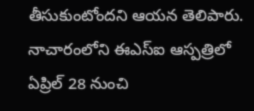తీసుకుంటోందని ఆయన తెలిపారు.
నాచారంలోని ఈఎస్ఐ ఆస్పత్రిలో ఏప్రిల్ 28 నుంచి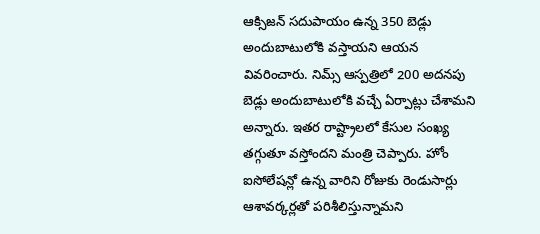ఆక్సిజన్ సదుపాయం ఉన్న 350 బెడ్లు అందుబాటులోకి వస్తాయని ఆయన వివరించారు. నిమ్స్ ఆస్పత్రిలో 200 అదనపు బెడ్లు అందుబాటులోకి వచ్చే ఏర్పాట్లు చేశామని అన్నారు. ఇతర రాష్ట్రాలలో కేసుల సంఖ్య తగ్గుతూ వస్తోందని మంత్రి చెప్పారు. హోం ఐసోలేషన్లో ఉన్న వారిని రోజుకు రెండుసార్లు ఆశావర్కర్లతో పరిశీలిస్తున్నామని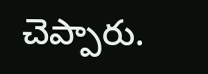చెప్పారు.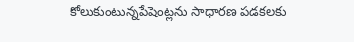కోలుకుంటున్నపేషెంట్లను సాధారణ పడకలకు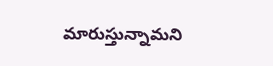మారుస్తున్నామని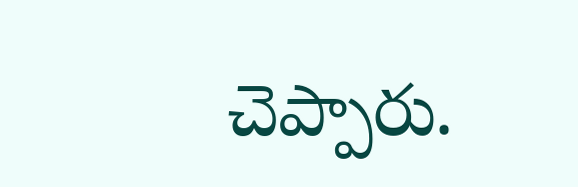చెప్పారు.